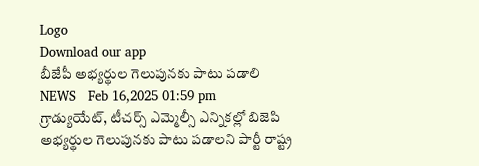Logo
Download our app
బీజేపీ అభ్యర్థుల గెలుపునకు పాటు పడాలి
NEWS   Feb 16,2025 01:59 pm
గ్రాడ్యుయేట్, టీచర్స్ ఎమ్మెల్సీ ఎన్నికల్లో బిజెపి అభ్యర్థుల గెలుపునకు పాటు పడాలని పార్టీ రాష్ట్ర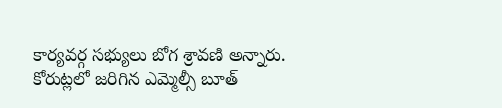కార్యవర్గ సభ్యులు బోగ శ్రావణి అన్నారు. కోరుట్లలో జరిగిన ఎమ్మెల్సీ బూత్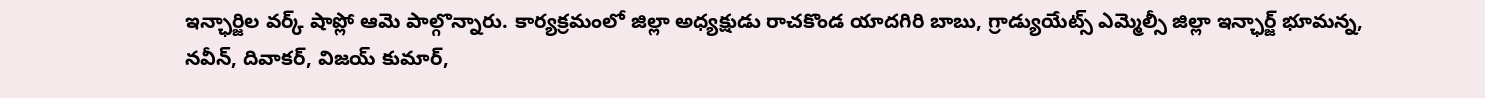ఇన్ఛార్జిల వర్క్ షాప్లో ఆమె పాల్గొన్నారు. కార్యక్రమంలో జిల్లా అధ్యక్షుడు రాచకొండ యాదగిరి బాబు, గ్రాడ్యుయేట్స్ ఎమ్మెల్సీ జిల్లా ఇన్ఛార్జ్ భూమన్న, నవీన్, దివాకర్, విజయ్ కుమార్,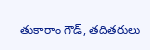తుకారాం గౌడ్, తదితరులు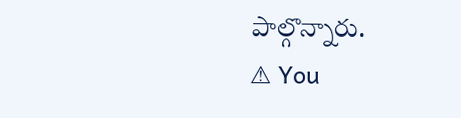పాల్గొన్నారు.
⚠ You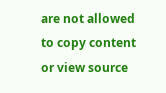are not allowed to copy content or view source